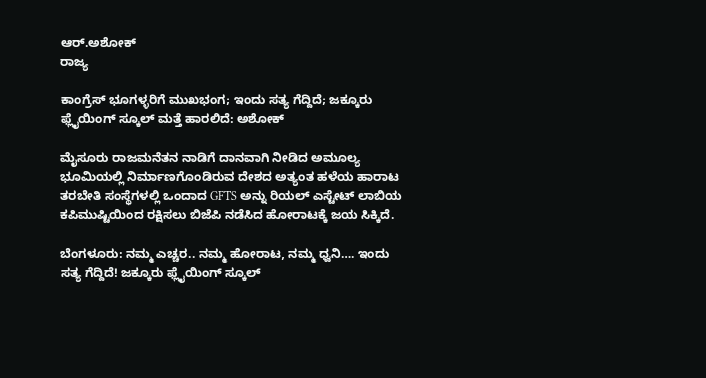ಆರ್.ಅಶೋಕ್
ರಾಜ್ಯ

ಕಾಂಗ್ರೆಸ್ ಭೂಗಳ್ಳರಿಗೆ ಮುಖಭಂಗ; ಇಂದು ಸತ್ಯ ಗೆದ್ದಿದೆ; ಜಕ್ಕೂರು ಫ್ಲೈಯಿಂಗ್ ಸ್ಕೂಲ್ ಮತ್ತೆ ಹಾರಲಿದೆ: ಅಶೋಕ್‌

ಮೈಸೂರು ರಾಜಮನೆತನ ನಾಡಿಗೆ ದಾನವಾಗಿ ನೀಡಿದ ಅಮೂಲ್ಯ ಭೂಮಿಯಲ್ಲಿ ನಿರ್ಮಾಣಗೊಂಡಿರುವ ದೇಶದ ಅತ್ಯಂತ ಹಳೆಯ ಹಾರಾಟ ತರಬೇತಿ ಸಂಸ್ಥೆಗಳಲ್ಲಿ ಒಂದಾದ GFTS ಅನ್ನು ರಿಯಲ್ ಎಸ್ಟೇಟ್ ಲಾಬಿಯ ಕಪಿಮುಷ್ಟಿಯಿಂದ ರಕ್ಷಿಸಲು ಬಿಜೆಪಿ ನಡೆಸಿದ ಹೋರಾಟಕ್ಕೆ ಜಯ ಸಿಕ್ಕಿದೆ.

ಬೆಂಗಳೂರು: ನಮ್ಮ ಎಚ್ಚರ.. ನಮ್ಮ ಹೋರಾಟ, ನಮ್ಮ ಧ್ವನಿ…. ಇಂದು ಸತ್ಯ ಗೆದ್ದಿದೆ! ಜಕ್ಕೂರು ಫ್ಲೈಯಿಂಗ್ ಸ್ಕೂಲ್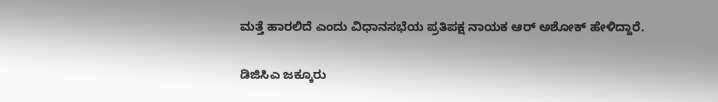ಮತ್ತೆ ಹಾರಲಿದೆ ಎಂದು ವಿಧಾನಸಭೆಯ ಪ್ರತಿಪಕ್ಷ ನಾಯಕ ಆರ್‌ ಅಶೋಕ್‌ ಹೇಳಿದ್ದಾರೆ.

ಡಿಜಿಸಿಎ ಜಕ್ಕೂರು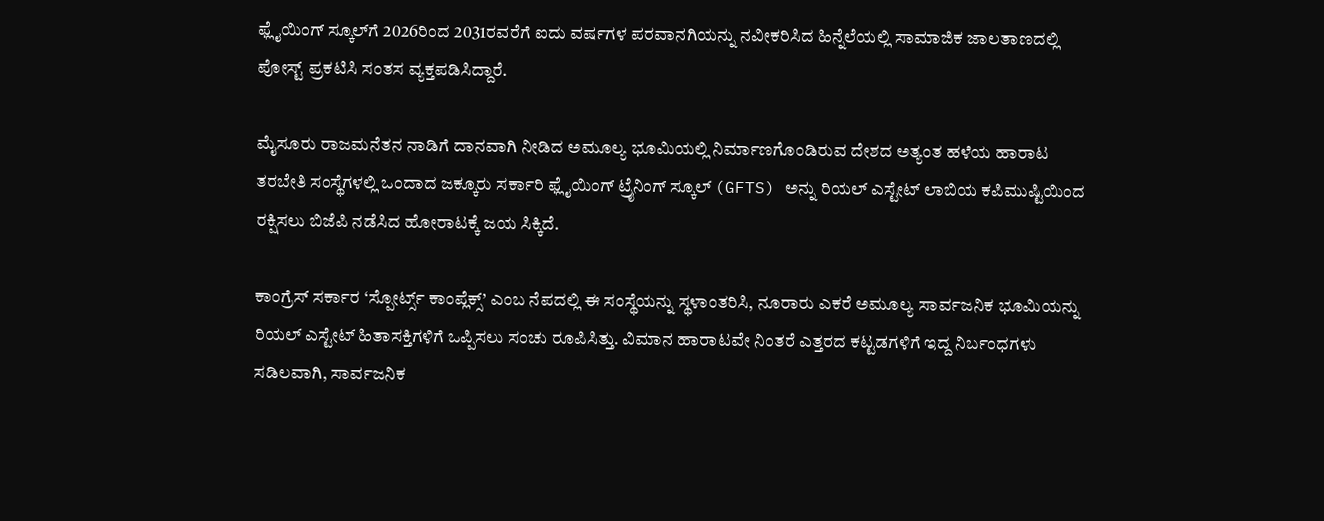ಫ್ಲೈಯಿಂಗ್ ಸ್ಕೂಲ್‌ಗೆ 2026ರಿಂದ 2031ರವರೆಗೆ ಐದು ವರ್ಷಗಳ ಪರವಾನಗಿಯನ್ನು ನವೀಕರಿಸಿದ ಹಿನ್ನೆಲೆಯಲ್ಲಿ ಸಾಮಾಜಿಕ ಜಾಲತಾಣದಲ್ಲಿ ಪೋಸ್ಟ್‌ ಪ್ರಕಟಿಸಿ ಸಂತಸ ವ್ಯಕ್ತಪಡಿಸಿದ್ದಾರೆ.

ಮೈಸೂರು ರಾಜಮನೆತನ ನಾಡಿಗೆ ದಾನವಾಗಿ ನೀಡಿದ ಅಮೂಲ್ಯ ಭೂಮಿಯಲ್ಲಿ ನಿರ್ಮಾಣಗೊಂಡಿರುವ ದೇಶದ ಅತ್ಯಂತ ಹಳೆಯ ಹಾರಾಟ ತರಬೇತಿ ಸಂಸ್ಥೆಗಳಲ್ಲಿ ಒಂದಾದ ಜಕ್ಕೂರು ಸರ್ಕಾರಿ ಫ್ಲೈಯಿಂಗ್ ಟ್ರೈನಿಂಗ್ ಸ್ಕೂಲ್ (GFTS) ಅನ್ನು ರಿಯಲ್ ಎಸ್ಟೇಟ್ ಲಾಬಿಯ ಕಪಿಮುಷ್ಟಿಯಿಂದ ರಕ್ಷಿಸಲು ಬಿಜೆಪಿ ನಡೆಸಿದ ಹೋರಾಟಕ್ಕೆ ಜಯ ಸಿಕ್ಕಿದೆ.

ಕಾಂಗ್ರೆಸ್‌ ಸರ್ಕಾರ ‘ಸ್ಪೋರ್ಟ್ಸ್ ಕಾಂಪ್ಲೆಕ್ಸ್’ ಎಂಬ ನೆಪದಲ್ಲಿ ಈ ಸಂಸ್ಥೆಯನ್ನು ಸ್ಥಳಾಂತರಿಸಿ, ನೂರಾರು ಎಕರೆ ಅಮೂಲ್ಯ ಸಾರ್ವಜನಿಕ ಭೂಮಿಯನ್ನು ರಿಯಲ್ ಎಸ್ಟೇಟ್ ಹಿತಾಸಕ್ತಿಗಳಿಗೆ ಒಪ್ಪಿಸಲು ಸಂಚು ರೂಪಿಸಿತ್ತು. ವಿಮಾನ ಹಾರಾಟವೇ ನಿಂತರೆ ಎತ್ತರದ ಕಟ್ಟಡಗಳಿಗೆ ಇದ್ದ ನಿರ್ಬಂಧಗಳು ಸಡಿಲವಾಗಿ, ಸಾರ್ವಜನಿಕ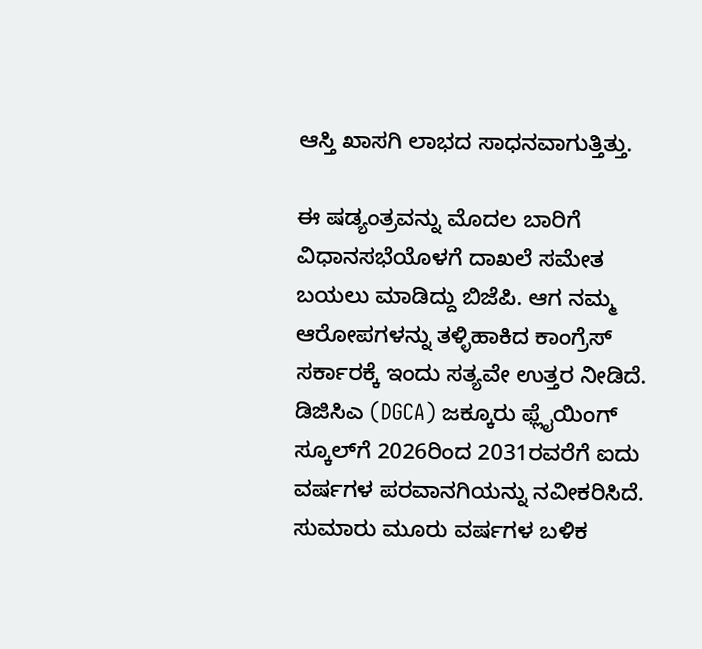ಆಸ್ತಿ ಖಾಸಗಿ ಲಾಭದ ಸಾಧನವಾಗುತ್ತಿತ್ತು.

ಈ ಷಡ್ಯಂತ್ರವನ್ನು ಮೊದಲ ಬಾರಿಗೆ ವಿಧಾನಸಭೆಯೊಳಗೆ ದಾಖಲೆ ಸಮೇತ ಬಯಲು ಮಾಡಿದ್ದು ಬಿಜೆಪಿ. ಆಗ ನಮ್ಮ ಆರೋಪಗಳನ್ನು ತಳ್ಳಿಹಾಕಿದ ಕಾಂಗ್ರೆಸ್ ಸರ್ಕಾರಕ್ಕೆ ಇಂದು ಸತ್ಯವೇ ಉತ್ತರ ನೀಡಿದೆ. ಡಿಜಿಸಿಎ (DGCA) ಜಕ್ಕೂರು ಫ್ಲೈಯಿಂಗ್ ಸ್ಕೂಲ್‌ಗೆ 2026ರಿಂದ 2031ರವರೆಗೆ ಐದು ವರ್ಷಗಳ ಪರವಾನಗಿಯನ್ನು ನವೀಕರಿಸಿದೆ. ಸುಮಾರು ಮೂರು ವರ್ಷಗಳ ಬಳಿಕ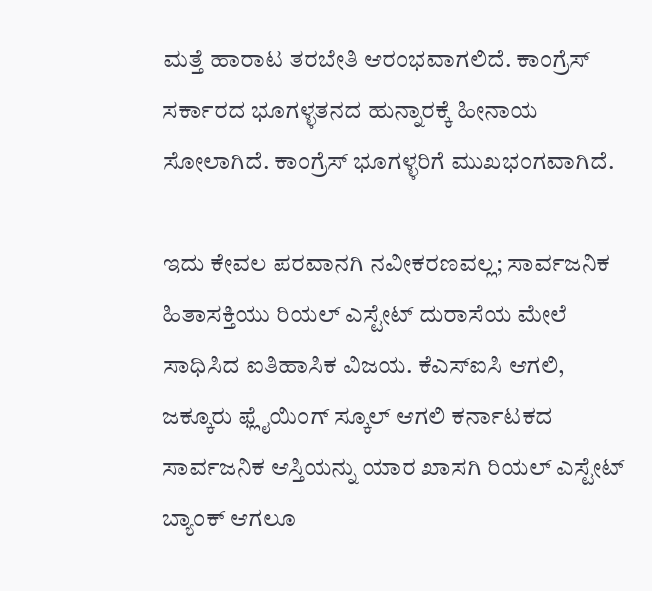ಮತ್ತೆ ಹಾರಾಟ ತರಬೇತಿ ಆರಂಭವಾಗಲಿದೆ. ಕಾಂಗ್ರೆಸ್ ಸರ್ಕಾರದ ಭೂಗಳ್ಳತನದ ಹುನ್ನಾರಕ್ಕೆ ಹೀನಾಯ ಸೋಲಾಗಿದೆ. ಕಾಂಗ್ರೆಸ್ ಭೂಗಳ್ಳರಿಗೆ ಮುಖಭಂಗವಾಗಿದೆ.

ಇದು ಕೇವಲ ಪರವಾನಗಿ ನವೀಕರಣವಲ್ಲ; ಸಾರ್ವಜನಿಕ ಹಿತಾಸಕ್ತಿಯು ರಿಯಲ್ ಎಸ್ಟೇಟ್ ದುರಾಸೆಯ ಮೇಲೆ ಸಾಧಿಸಿದ ಐತಿಹಾಸಿಕ ವಿಜಯ. ಕೆಎಸ್‌ಐಸಿ ಆಗಲಿ, ಜಕ್ಕೂರು ಫ್ಲೈಯಿಂಗ್ ಸ್ಕೂಲ್ ಆಗಲಿ ಕರ್ನಾಟಕದ ಸಾರ್ವಜನಿಕ ಆಸ್ತಿಯನ್ನು ಯಾರ ಖಾಸಗಿ ರಿಯಲ್ ಎಸ್ಟೇಟ್ ಬ್ಯಾಂಕ್ ಆಗಲೂ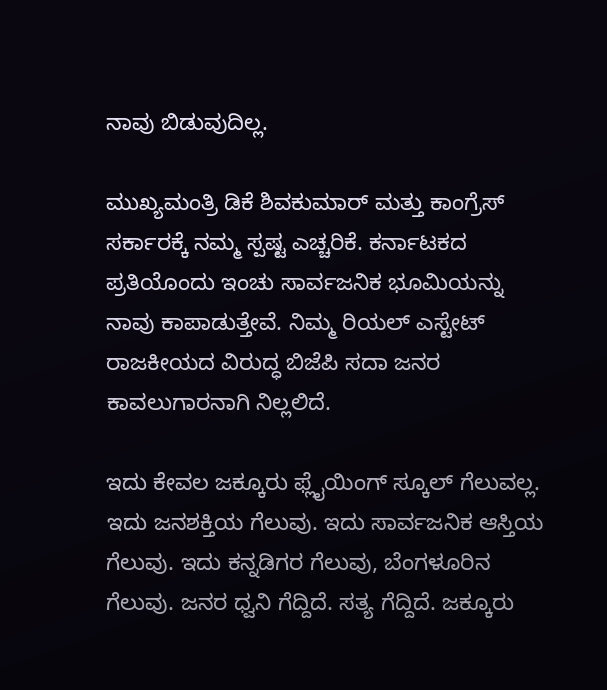ನಾವು ಬಿಡುವುದಿಲ್ಲ.

ಮುಖ್ಯಮಂತ್ರಿ ಡಿಕೆ ಶಿವಕುಮಾರ್‌ ಮತ್ತು ಕಾಂಗ್ರೆಸ್ ಸರ್ಕಾರಕ್ಕೆ ನಮ್ಮ ಸ್ಪಷ್ಟ ಎಚ್ಚರಿಕೆ. ಕರ್ನಾಟಕದ ಪ್ರತಿಯೊಂದು ಇಂಚು ಸಾರ್ವಜನಿಕ ಭೂಮಿಯನ್ನು ನಾವು ಕಾಪಾಡುತ್ತೇವೆ. ನಿಮ್ಮ ರಿಯಲ್ ಎಸ್ಟೇಟ್ ರಾಜಕೀಯದ ವಿರುದ್ಧ ಬಿಜೆಪಿ ಸದಾ ಜನರ ಕಾವಲುಗಾರನಾಗಿ ನಿಲ್ಲಲಿದೆ.

ಇದು ಕೇವಲ ಜಕ್ಕೂರು ಫ್ಲೈಯಿಂಗ್ ಸ್ಕೂಲ್ ಗೆಲುವಲ್ಲ. ಇದು ಜನಶಕ್ತಿಯ ಗೆಲುವು. ಇದು ಸಾರ್ವಜನಿಕ ಆಸ್ತಿಯ ಗೆಲುವು. ಇದು ಕನ್ನಡಿಗರ ಗೆಲುವು, ಬೆಂಗಳೂರಿನ ಗೆಲುವು. ಜನರ ಧ್ವನಿ ಗೆದ್ದಿದೆ. ಸತ್ಯ ಗೆದ್ದಿದೆ. ಜಕ್ಕೂರು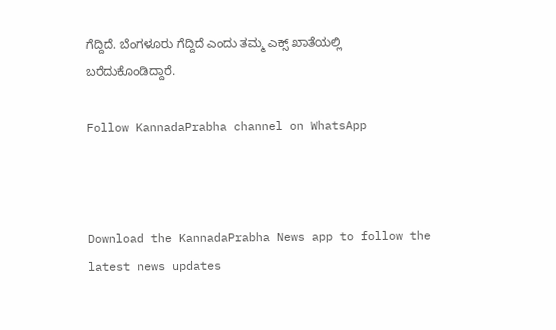ಗೆದ್ದಿದೆ. ಬೆಂಗಳೂರು ಗೆದ್ದಿದೆ ಎಂದು ತಮ್ಮ ಎಕ್ಸ್ ಖಾತೆಯಲ್ಲಿ ಬರೆದುಕೊಂಡಿದ್ದಾರೆ.

Follow KannadaPrabha channel on WhatsApp



Download the KannadaPrabha News app to follow the latest news updates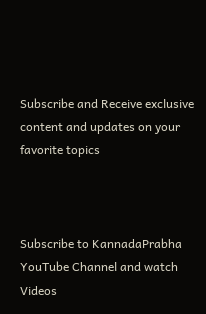Subscribe and Receive exclusive content and updates on your favorite topics



Subscribe to KannadaPrabha YouTube Channel and watch Videos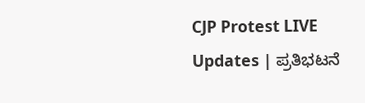CJP Protest LIVE Updates | ಪ್ರತಿಭಟನೆ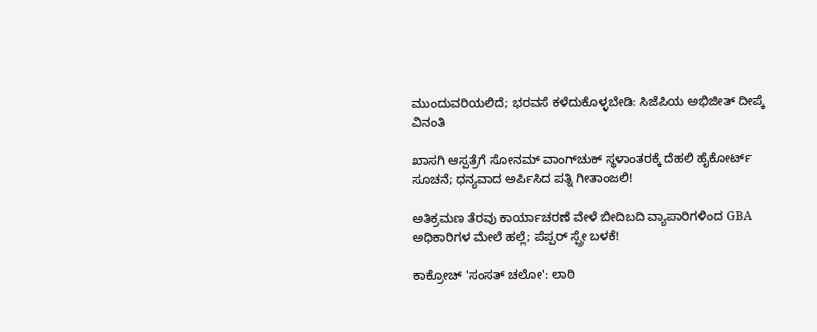ಮುಂದುವರಿಯಲಿದೆ; ಭರವಸೆ ಕಳೆದುಕೊಳ್ಳಬೇಡಿ: ಸಿಜೆಪಿಯ ಅಭಿಜೀತ್ ದೀಪ್ಕೆ ವಿನಂತಿ

ಖಾಸಗಿ ಆಸ್ಪತ್ರೆಗೆ ಸೋನಮ್ ವಾಂಗ್‌ಚುಕ್‌ ಸ್ಥಳಾಂತರಕ್ಕೆ ದೆಹಲಿ ಹೈಕೋರ್ಟ್ ಸೂಚನೆ; ಧನ್ಯವಾದ ಅರ್ಪಿಸಿದ ಪತ್ನಿ ಗೀತಾಂಜಲಿ!

ಅತಿಕ್ರಮಣ ತೆರವು ಕಾರ್ಯಾಚರಣೆ ವೇಳೆ ಬೀದಿಬದಿ ವ್ಯಾಪಾರಿಗಳಿಂದ GBA ಅಧಿಕಾರಿಗಳ ಮೇಲೆ ಹಲ್ಲೆ; ಪೆಪ್ಪರ್ ಸ್ಪ್ರೇ ಬಳಕೆ!

ಕಾಕ್ರೋಚ್ 'ಸಂಸತ್ ಚಲೋ': ಲಾಠಿ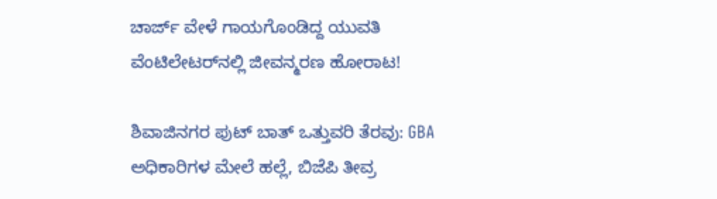ಚಾರ್ಜ್ ವೇಳೆ ಗಾಯಗೊಂಡಿದ್ದ ಯುವತಿ ವೆಂಟಿಲೇಟರ್‌ನಲ್ಲಿ ಜೀವನ್ಮರಣ ಹೋರಾಟ!

ಶಿವಾಜಿನಗರ ಪುಟ್ ಬಾತ್ ಒತ್ತುವರಿ ತೆರವು: GBA ಅಧಿಕಾರಿಗಳ ಮೇಲೆ ಹಲ್ಲೆ, ಬಿಜೆಪಿ ತೀವ್ರ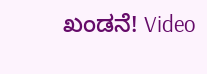ಖಂಡನೆ! Video